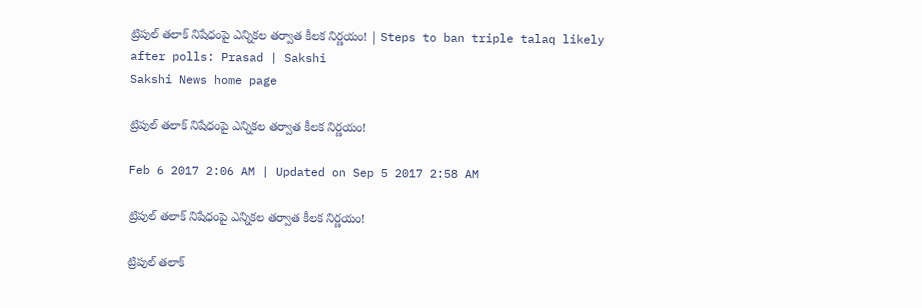ట్రిపుల్‌ తలాక్‌ నిషేధంపై ఎన్నికల తర్వాత కీలక నిర్ణయం! | Steps to ban triple talaq likely after polls: Prasad | Sakshi
Sakshi News home page

ట్రిపుల్‌ తలాక్‌ నిషేధంపై ఎన్నికల తర్వాత కీలక నిర్ణయం!

Feb 6 2017 2:06 AM | Updated on Sep 5 2017 2:58 AM

ట్రిపుల్‌ తలాక్‌ నిషేధంపై ఎన్నికల తర్వాత కీలక నిర్ణయం!

ట్రిపుల్‌ తలాక్‌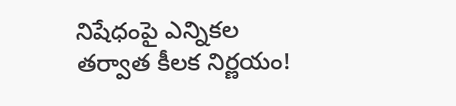నిషేధంపై ఎన్నికల తర్వాత కీలక నిర్ణయం!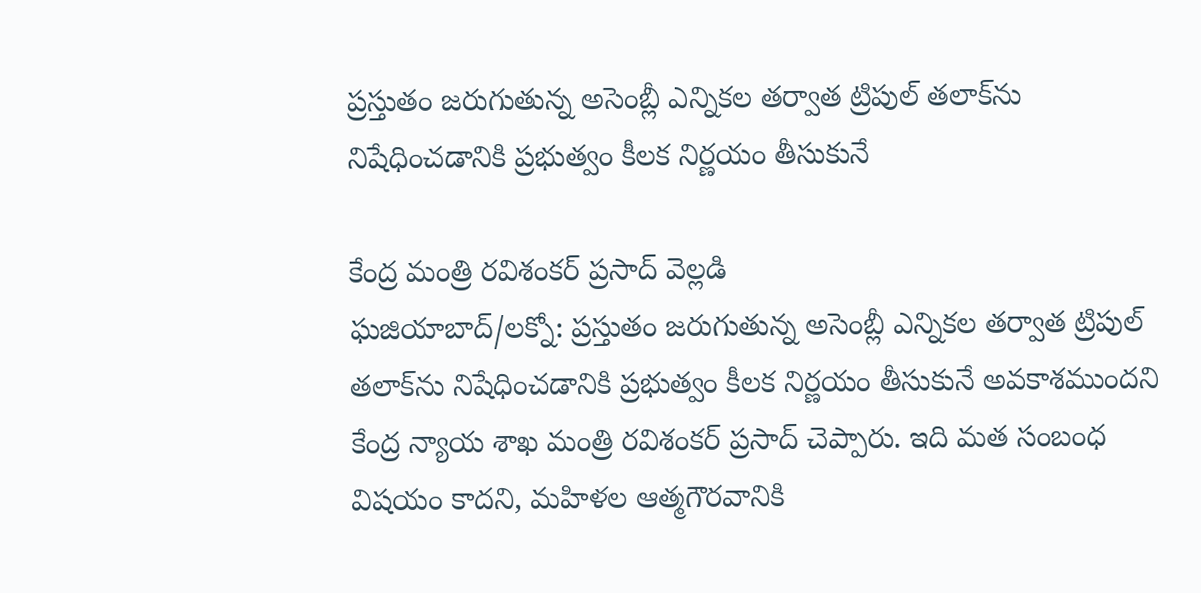ప్రస్తుతం జరుగుతున్న అసెంబ్లీ ఎన్నికల తర్వాత ట్రిపుల్‌ తలాక్‌ను నిషేధించడానికి ప్రభుత్వం కీలక నిర్ణయం తీసుకునే

కేంద్ర మంత్రి రవిశంకర్‌ ప్రసాద్‌ వెల్లడి
ఘజియాబాద్‌/లక్నో: ప్రస్తుతం జరుగుతున్న అసెంబ్లీ ఎన్నికల తర్వాత ట్రిపుల్‌ తలాక్‌ను నిషేధించడానికి ప్రభుత్వం కీలక నిర్ణయం తీసుకునే అవకాశముందని కేంద్ర న్యాయ శాఖ మంత్రి రవిశంకర్‌ ప్రసాద్‌ చెప్పారు. ఇది మత సంబంధ విషయం కాదని, మహిళల ఆత్మగౌరవానికి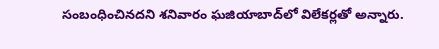సంబంధించినదని శనివారం ఘజియాబాద్‌లో విలేకర్లతో అన్నారు.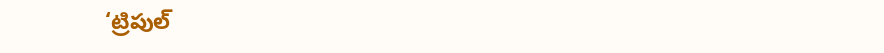‘ట్రిపుల్‌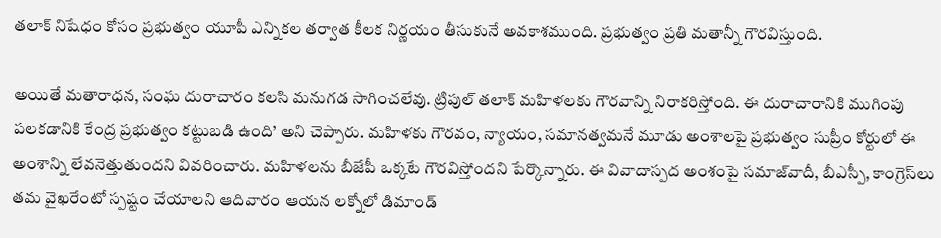తలాక్‌ నిషేధం కోసం ప్రభుత్వం యూపీ ఎన్నికల తర్వాత కీలక నిర్ణయం తీసుకునే అవకాశముంది. ప్రభుత్వం ప్రతి మతాన్నీ గౌరవిస్తుంది.

అయితే మతారాధన, సంఘ దురాచారం కలసి మనుగడ సాగించలేవు. ట్రిపుల్‌ తలాక్‌ మహిళలకు గౌరవాన్ని నిరాకరిస్తోంది. ఈ దురాచారానికి ముగింపు పలకడానికి కేంద్ర ప్రభుత్వం కట్టుబడి ఉంది’ అని చెప్పారు. మహిళకు గౌరవం, న్యాయం, సమానత్వమనే మూడు అంశాలపై ప్రభుత్వం సుప్రీం కోర్టులో ఈ అంశాన్ని లేవనెత్తుతుందని వివరించారు. మహిళలను బీజేపీ ఒక్కటే గౌరవిస్తోందని పేర్కొన్నారు. ఈ వివాదాస్పద అంశంపై సమాజ్‌వాదీ, బీఎస్పీ, కాంగ్రెస్‌లు తమ వైఖరేంటో స్పష్టం చేయాలని ఆదివారం ఆయన లక్నోలో డిమాండ్‌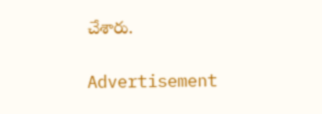చేశారు.

Advertisement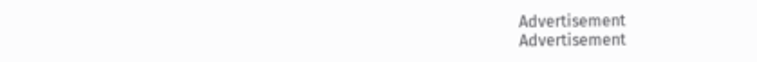Advertisement
Advertisement